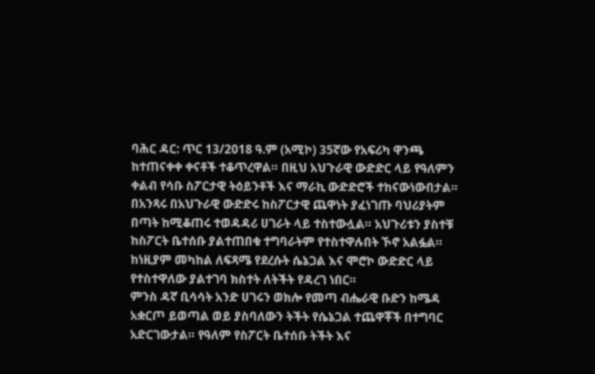ባሕር ዳር: ጥር 13/2018 ዓ.ም (አሚኮ) 35ኛው የአፍሪካ ዋንጫ ከተጠናቀቀ ቀናቶች ተቆጥረዋል። በዚህ አህጉራዊ ውድድር ላይ የዓለምን ቀልብ የሳቡ ስፖርታዊ ትዕይንቶች እና ማራኪ ውድድሮች ተከናውነውበታል።
በአንጻሩ በአህጉራዊ ውድድሩ ከስፖርታዊ ጨዋነት ያፈነገጡ ባህሪያትም በጣት ከሚቆጠሩ ተወዳዳሪ ሀገራት ላይ ተስተውሏል። አህጉሪቱን ያስተቹ ከስፖርት ቤተሰቡ ያልተጠበቁ ተግባራትም የተስተዋሉበት ኾኖ አልፏል። ከነዚያም መካከል ለፍጻሜ የደረሱት ሴኔጋል እና ሞሮኮ ውድድር ላይ የተስተዋለው ያልተገባ ክስተት ለትችት የዳረገ ነበር።
ምንስ ዳኛ ቢሳሳት አንድ ሀገሩን ወክሎ የመጣ ብሔራዊ ቡድን ከሜዳ አቋርጦ ይወጣል ወይ ያስባለውን ትችት የሴኔጋል ተጨዋቾች በተግባር አድርገውታል። የዓለም የስፖርት ቤተሰቡ ትችት እና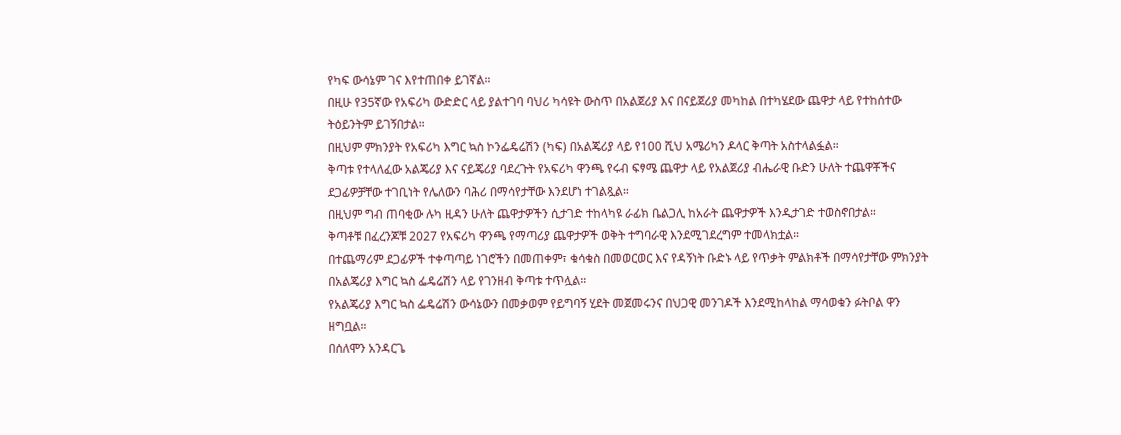የካፍ ውሳኔም ገና እየተጠበቀ ይገኛል።
በዚሁ የ35ኛው የአፍሪካ ውድድር ላይ ያልተገባ ባህሪ ካሳዩት ውስጥ በአልጀሪያ እና በናይጀሪያ መካከል በተካሄደው ጨዋታ ላይ የተከሰተው ትዕይንትም ይገኝበታል።
በዚህም ምክንያት የአፍሪካ እግር ኳስ ኮንፌዴሬሽን (ካፍ) በአልጄሪያ ላይ የ100 ሺህ አሜሪካን ዶላር ቅጣት አስተላልፏል።
ቅጣቱ የተላለፈው አልጄሪያ እና ናይጄሪያ ባደረጉት የአፍሪካ ዋንጫ የሩብ ፍፃሜ ጨዋታ ላይ የአልጀሪያ ብሔራዊ ቡድን ሁለት ተጨዋቾችና ደጋፊዎቻቸው ተገቢነት የሌለውን ባሕሪ በማሳየታቸው እንደሆነ ተገልጿል።
በዚህም ግብ ጠባቂው ሉካ ዚዳን ሁለት ጨዋታዎችን ሲታገድ ተከላካዩ ራፊክ ቤልጋሊ ከአራት ጨዋታዎች እንዲታገድ ተወስኖበታል።
ቅጣቶቹ በፈረንጆቹ 2027 የአፍሪካ ዋንጫ የማጣሪያ ጨዋታዎች ወቅት ተግባራዊ እንደሚገደረግም ተመላክቷል።
በተጨማሪም ደጋፊዎች ተቀጣጣይ ነገሮችን በመጠቀም፣ ቁሳቁስ በመወርወር እና የዳኝነት ቡድኑ ላይ የጥቃት ምልክቶች በማሳየታቸው ምክንያት በአልጄሪያ እግር ኳስ ፌዴሬሽን ላይ የገንዘብ ቅጣቱ ተጥሏል።
የአልጄሪያ እግር ኳስ ፌዴሬሽን ውሳኔውን በመቃወም የይግባኝ ሂደት መጀመሩንና በህጋዊ መንገዶች እንደሚከላከል ማሳወቁን ፉትቦል ዋን ዘግቧል።
በሰለሞን አንዳርጌ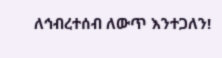ለኅብረተሰብ ለውጥ እንተጋለን!